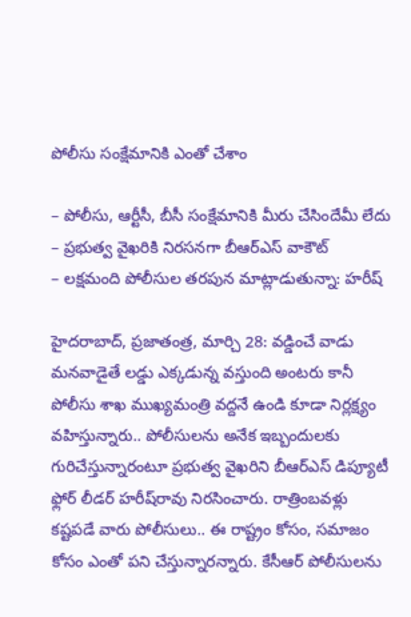పోలీసు సంక్షేమానికి ఎంతో చేశాం

– పోలీసు, ఆర్టీసీ, బీసీ సంక్షేమానికి మీరు చేసిందేమీ లేదు
– ప్రభుత్వ వైఖరికి నిరసనగా బీఆర్ఎస్ వాకౌట్
– లక్షమంది పోలీసుల తరపున మాట్లాడుతున్నా: హరీష్

హైదరాబాద్, ప్రజాతంత్ర, మార్చి 28: వడ్డించే వాడు మనవాడైతే లడ్డు ఎక్కడున్న వస్తుంది అంటరు కానీ పోలీసు శాఖ ముఖ్యమంత్రి వద్దనే ఉండి కూడా నిర్లక్ష్యం వహిస్తున్నారు.. పోలీసులను అనేక ఇబ్బందులకు గురిచేస్తున్నారంటూ ప్రభుత్వ వైఖరిని బీఆర్ఎస్ డిప్యూటీ ఫ్లోర్ లీడర్ హరీష్‌రావు నిరసించారు. రాత్రింబవళ్లు కష్టపడే వారు పోలీసులు.. ఈ రాష్ట్రం కోసం, సమాజం కోసం ఎంతో పని చేస్తున్నారన్నారు. కేసీఆర్ పోలీసులను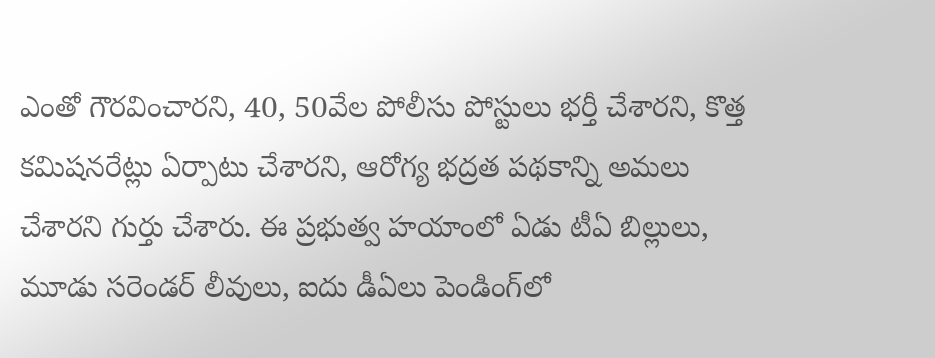ఎంతో గౌరవించారని, 40, 50వేల పోలీసు పోస్టులు భర్తీ చేశారని, కొత్త కమిషనరేట్లు ఏర్పాటు చేశారని, ఆరోగ్య భద్రత పథకాన్ని అమలు చేశారని గుర్తు చేశారు. ఈ ప్రభుత్వ హయాంలో ఏడు టీఏ బిల్లులు, మూడు సరెండర్ లీవులు, ఐదు డీఏలు పెండింగ్‌లో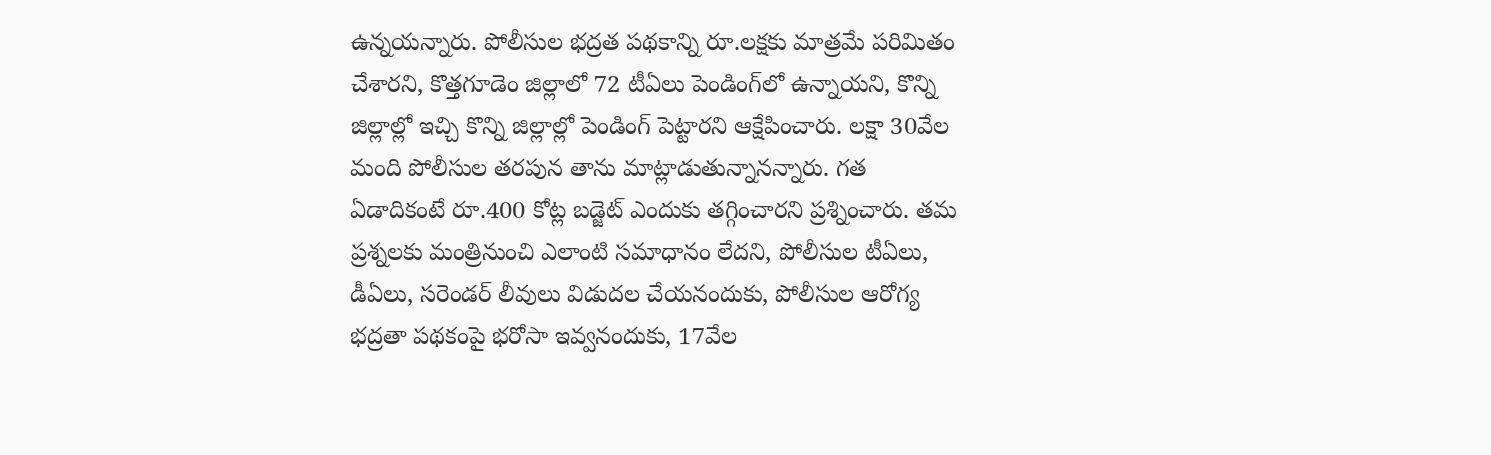ఉన్నయన్నారు. పోలీసుల భద్రత పథకాన్ని రూ.లక్షకు మాత్రమే పరిమితం చేశారని, కొత్తగూడెం జిల్లాలో 72 టీఏలు పెండింగ్‌లో ఉన్నాయని, కొన్ని జిల్లాల్లో ఇచ్చి కొన్ని జిల్లాల్లో పెండింగ్ పెట్టారని ఆక్షేపించారు. లక్షా 30వేల మంది పోలీసుల తరపున తాను మాట్లాడుతున్నానన్నారు. గత ఏడాదికంటే రూ.400 కోట్ల బడ్జెట్ ఎందుకు తగ్గించారని ప్రశ్నించారు. తమ ప్రశ్నలకు మంత్రినుంచి ఎలాంటి సమాధానం లేదని, పోలీసుల టీఏలు, డీఏలు, సరెండర్ లీవులు విడుదల చేయనందుకు, పోలీసుల ఆరోగ్య భద్రతా పథకంపై భరోసా ఇవ్వనందుకు, 17వేల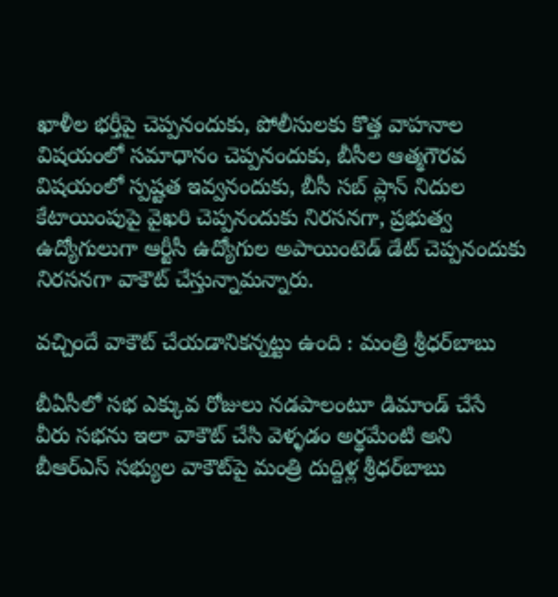ఖాళీల భర్తీపై చెప్పనందుకు, పోలీసులకు కొత్త వాహనాల విషయంలో సమాధానం చెప్పనందుకు, బీసీల ఆత్మగౌరవ విషయంలో స్పష్టత ఇవ్వనందుకు, బీసీ సబ్ ప్లాన్ నిదుల కేటాయింపుపై వైఖరి చెప్పనందుకు నిరసనగా, ప్రభుత్వ ఉద్యోగులుగా ఆర్టీసీ ఉద్యోగుల అపాయింటెడ్ డేట్ చెప్పనందుకు నిరసనగా వాకౌట్ చేస్తున్నామన్నారు.

వచ్చిందే వాకౌట్ చేయడానికన్నట్టు ఉంది : మంత్రి శ్రీధర్‌బాబు

బీఏసీలో సభ ఎక్కువ రోజులు నడపాలంటూ డిమాండ్ చేసే వీరు సభను ఇలా వాకౌట్ చేసి వెళ్ళడం అర్థమేంటి అని బీఆర్‌ఎస్ సభ్యుల వాకౌట్‌పై మంత్రి దుద్దిళ్ల శ్రీధర్‌బాబు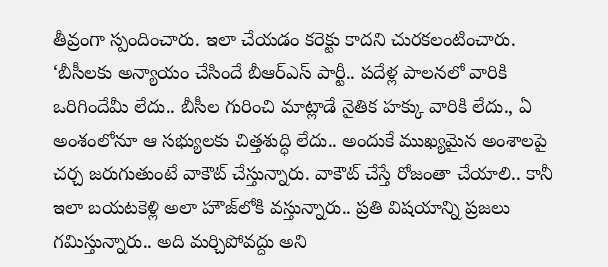తీవ్రంగా స్పందించారు. ఇలా చేయడం కరెక్టు కాదని చురకలంటించారు. ‘బీసీలకు అన్యాయం చేసిందే బీఆర్‌ఎస్ పార్టీ.. పదేళ్ల పాలనలో వారికి ఒరిగిందేమీ లేదు.. బీసీల గురించి మాట్లాడే నైతిక హక్కు వారికి లేదు., ఏ అంశంలోనూ ఆ సభ్యులకు చిత్తశుద్ధి లేదు.. అందుకే ముఖ్యమైన అంశాలపై చర్చ జరుగుతుంటే వాకౌట్ చేస్తున్నారు. వాకౌట్ చేస్తే రోజంతా చేయాలి.. కానీ ఇలా బయటకెళ్లి అలా హౌజ్‌లోకి వస్తున్నారు.. ప్రతి విషయాన్ని ప్రజలు గమిస్తున్నారు.. అది మర్చిపోవద్దు అని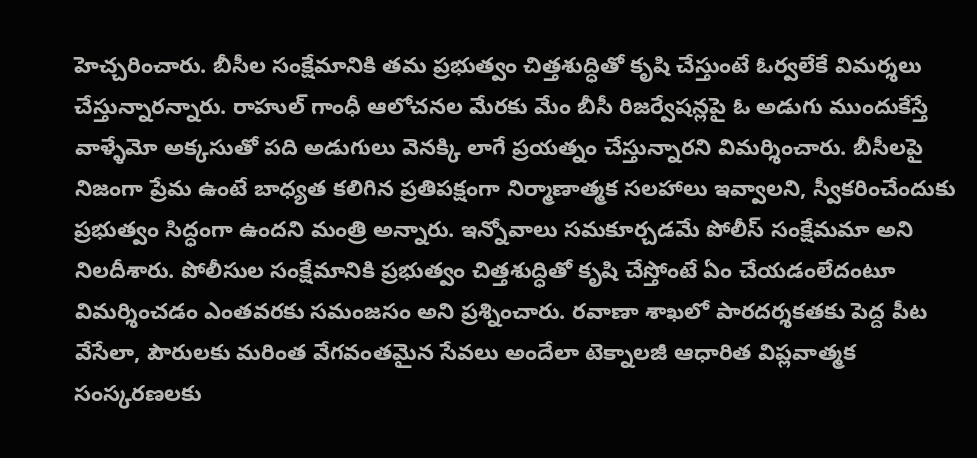హెచ్చరించారు. బీసీల సంక్షేమానికి తమ ప్రభుత్వం చిత్తశుద్ధితో కృషి చేస్తుంటే ఓర్వలేకే విమర్శలు చేస్తున్నారన్నారు. రాహుల్ గాంధీ ఆలోచనల మేరకు మేం బీసీ రిజర్వేషన్లపై ఓ అడుగు ముందుకేస్తే వాళ్ళేమో అక్కసుతో పది అడుగులు వెనక్కి లాగే ప్రయత్నం చేస్తున్నారని విమ‌ర్శించారు. బీసీలపై నిజంగా ప్రేమ ఉంటే బాధ్యత కలిగిన ప్రతిపక్షంగా నిర్మాణాత్మక సలహాలు ఇవ్వాలని, స్వీకరించేందుకు ప్రభుత్వం సిద్ధంగా ఉందని మంత్రి అన్నారు. ఇన్నోవాలు సమకూర్చడమే పోలీస్ సంక్షేమమా అని నిలదీశారు. పోలీసుల సంక్షేమానికి ప్రభుత్వం చిత్తశుద్ధితో కృషి చేస్తోంటే ఏం చేయడంలేదంటూ విమర్శించడం ఎంతవరకు సమంజసం అని ప్రశ్నించారు. రవాణా శాఖలో పారదర్శకతకు పెద్ద పీట వేసేలా, పౌరులకు మరింత వేగవంతమైన సేవలు అందేలా టెక్నాలజీ ఆధారిత విప్లవాత్మక సంస్కరణలకు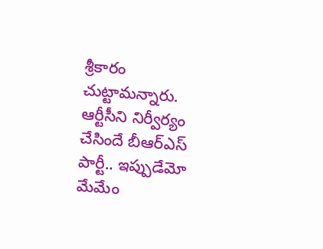శ్రీకారం చుట్టామన్నారు. ఆర్టీసీని నిర్వీర్యం చేసిందే బీఆర్‌ఎస్ పార్టీ.. ఇప్పుడేమో మేమేం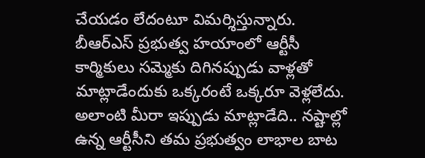చేయడం లేదంటూ విమర్శిస్తున్నారు. బీఆర్‌ఎస్ ప్రభుత్వ హయాంలో ఆర్టీసీ కార్మికులు సమ్మెకు దిగినప్పుడు వాళ్లతో మాట్లాడేందుకు ఒక్కరంటే ఒక్కరూ వెళ్లలేదు. అలాంటి మీరా ఇప్పుడు మాట్లాడేది.. నష్టాల్లో ఉన్న ఆర్టీసీని తమ ప్రభుత్వం లాభాల బాట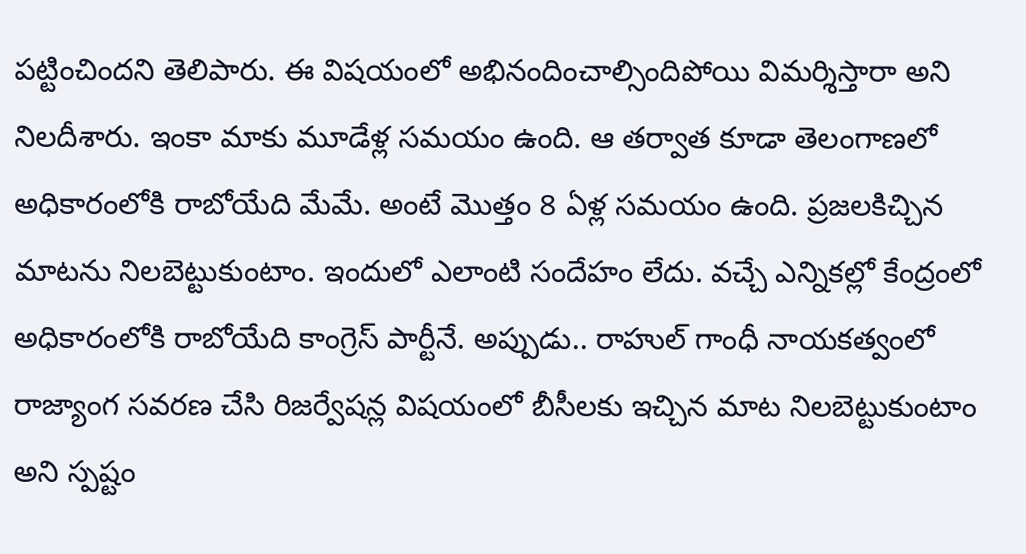పట్టించిందని తెలిపారు. ఈ విషయంలో అభినందించాల్సిందిపోయి విమర్శిస్తారా అని నిలదీశారు. ఇంకా మాకు మూడేళ్ల సమయం ఉంది. ఆ తర్వాత కూడా తెలంగాణలో అధికారంలోకి రాబోయేది మేమే. అంటే మొత్తం 8 ఏళ్ల సమయం ఉంది. ప్రజలకిచ్చిన మాటను నిలబెట్టుకుంటాం. ఇందులో ఎలాంటి సందేహం లేదు. వచ్చే ఎన్నికల్లో కేంద్రంలో అధికారంలోకి రాబోయేది కాంగ్రెస్ పార్టీనే. అప్పుడు.. రాహుల్ గాంధీ నాయకత్వంలో రాజ్యాంగ సవరణ చేసి రిజర్వేషన్ల విషయంలో బీసీలకు ఇచ్చిన మాట నిలబెట్టుకుంటాం అని స్పష్టం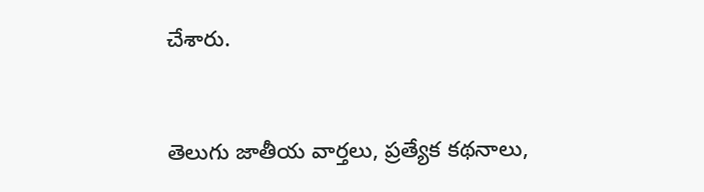చేశారు.


తెలుగు జాతీయ వార్తలు, ప్రత్యేక కథనాలు,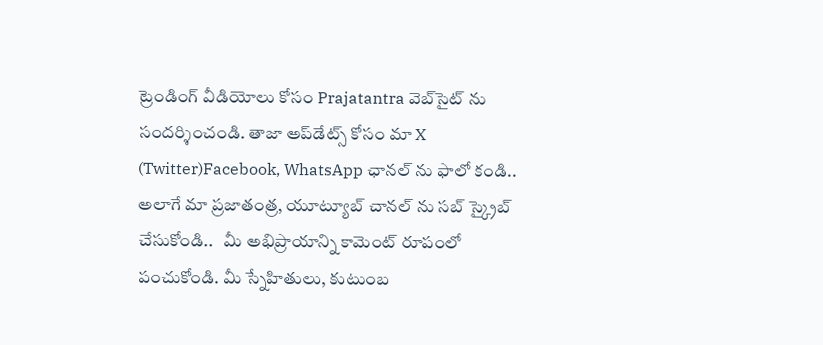ట్రెండింగ్ వీడియోలు కోసం Prajatantra వెబ్‌సైట్ ను సందర్శించండి. తాజా అప్‌డేట్స్ కోసం మా X (Twitter)Facebook, WhatsApp ఛానల్ ను ఫాలో కండి.. అలాగే మా ప్రజాతంత్ర, యూట్యూబ్ చానల్ ను సబ్ స్క్రైబ్ చేసుకోండి..   మీ అభిప్రాయాన్ని కామెంట్ రూపంలో పంచుకోండి. మీ స్నేహితులు, కుటుంబ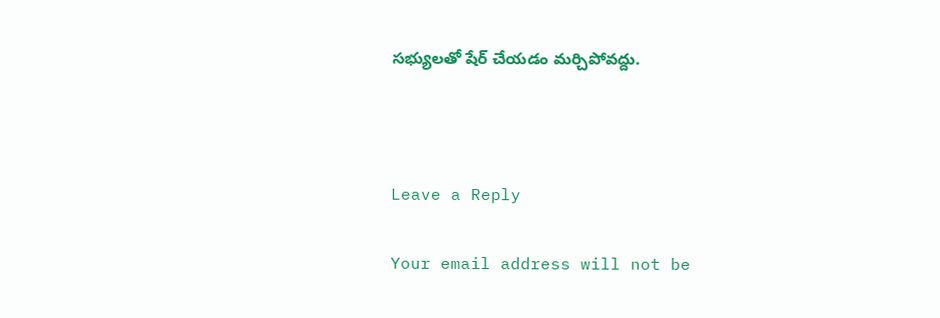సభ్యులతో షేర్ చేయడం మర్చిపోవద్దు.



Leave a Reply

Your email address will not be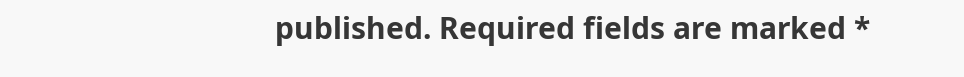published. Required fields are marked *